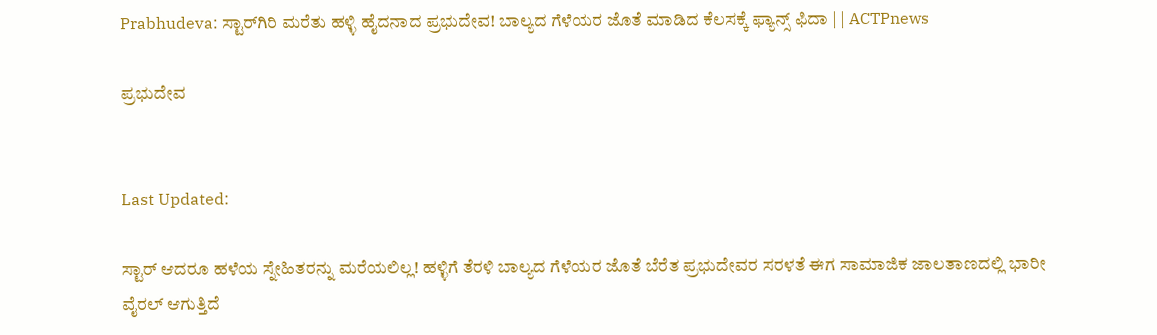Prabhudeva: ಸ್ಟಾರ್‌ಗಿರಿ ಮರೆತು ಹಳ್ಳಿ ಹೈದನಾದ ಪ್ರಭುದೇವ! ಬಾಲ್ಯದ ಗೆಳೆಯರ ಜೊತೆ ಮಾಡಿದ ಕೆಲಸಕ್ಕೆ ಫ್ಯಾನ್ಸ್ ಫಿದಾ | | ACTPnews

ಪ್ರಭುದೇವ


Last Updated:

ಸ್ಟಾರ್ ಆದರೂ ಹಳೆಯ ಸ್ನೇಹಿತರನ್ನು ಮರೆಯಲಿಲ್ಲ! ಹಳ್ಳಿಗೆ ತೆರಳಿ ಬಾಲ್ಯದ ಗೆಳೆಯರ ಜೊತೆ ಬೆರೆತ ಪ್ರಭುದೇವರ ಸರಳತೆ ಈಗ ಸಾಮಾಜಿಕ ಜಾಲತಾಣದಲ್ಲಿ ಭಾರೀ ವೈರಲ್ ಆಗುತ್ತಿದೆ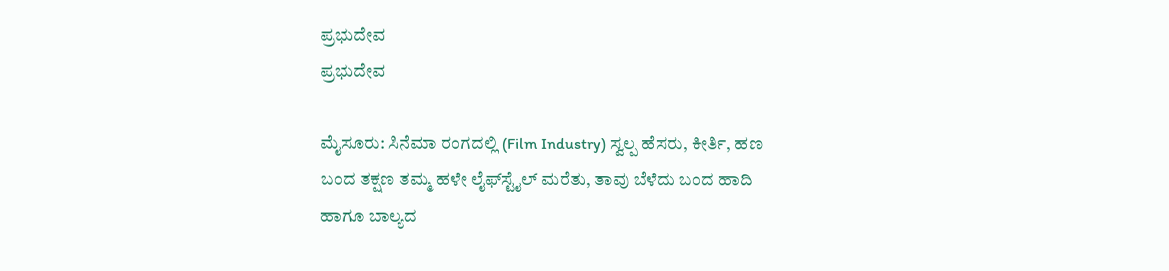ಪ್ರಭುದೇವ
ಪ್ರಭುದೇವ

ಮೈಸೂರು: ಸಿನೆಮಾ ರಂಗದಲ್ಲಿ (Film Industry) ಸ್ವಲ್ಪ ಹೆಸರು, ಕೀರ್ತಿ, ಹಣ ಬಂದ ತಕ್ಷಣ ತಮ್ಮ ಹಳೇ ಲೈಫ್‌ಸ್ಟೈಲ್ ಮರೆತು, ತಾವು ಬೆಳೆದು ಬಂದ ಹಾದಿ ಹಾಗೂ ಬಾಲ್ಯದ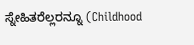ಸ್ನೇಹಿತರೆಲ್ಲರನ್ನೂ (Childhood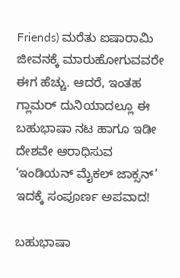Friends) ಮರೆತು ಐಷಾರಾಮಿ ಜೀವನಕ್ಕೆ ಮಾರುಹೋಗುವವರೇ ಈಗ ಹೆಚ್ಚು. ಆದರೆ, ಇಂತಹ ಗ್ಲಾಮರ್ ದುನಿಯಾದಲ್ಲೂ ಈ ಬಹುಭಾಷಾ ನಟ ಹಾಗೂ ಇಡೀ ದೇಶವೇ ಆರಾಧಿಸುವ ‘ಇಂಡಿಯನ್ ಮೈಕಲ್ ಜಾಕ್ಸನ್’ ಇದಕ್ಕೆ ಸಂಪೂರ್ಣ ಅಪವಾದ!

ಬಹುಭಾಷಾ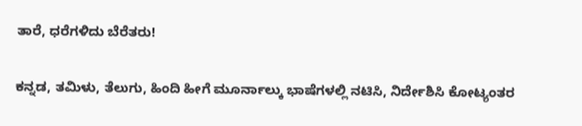ತಾರೆ, ಧರೆಗಳಿದು ಬೆರೆತರು!

ಕನ್ನಡ, ತಮಿಳು, ತೆಲುಗು, ಹಿಂದಿ ಹೀಗೆ ಮೂರ್ನಾಲ್ಕು ಭಾಷೆಗಳಲ್ಲಿ ನಟಿಸಿ, ನಿರ್ದೇಶಿಸಿ ಕೋಟ್ಯಂತರ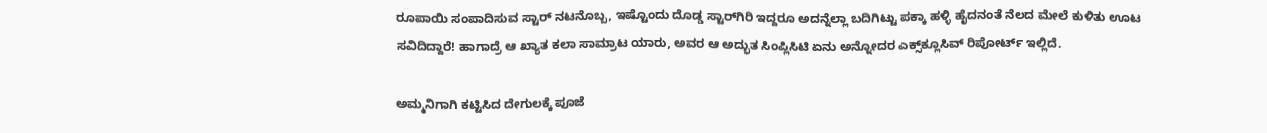ರೂಪಾಯಿ ಸಂಪಾದಿಸುವ ಸ್ಟಾರ್ ನಟನೊಬ್ಬ, ಇಷ್ಟೊಂದು ದೊಡ್ಡ ಸ್ಟಾರ್‌ಗಿರಿ ಇದ್ದರೂ ಅದನ್ನೆಲ್ಲಾ ಬದಿಗಿಟ್ಟು ಪಕ್ಕಾ ಹಳ್ಳಿ ಹೈದನಂತೆ ನೆಲದ ಮೇಲೆ ಕುಳಿತು ಊಟ ಸವಿದಿದ್ದಾರೆ! ಹಾಗಾದ್ರೆ ಆ ಖ್ಯಾತ ಕಲಾ ಸಾಮ್ರಾಟ ಯಾರು, ಅವರ ಆ ಅದ್ಭುತ ಸಿಂಪ್ಲಿಸಿಟಿ ಏನು ಅನ್ನೋದರ ಎಕ್ಸ್‌ಕ್ಲೂಸಿವ್ ರಿಪೋರ್ಟ್ ಇಲ್ಲಿದೆ.

ಅಮ್ಮನಿಗಾಗಿ ಕಟ್ಟಿಸಿದ ದೇಗುಲಕ್ಕೆ ಪೂಜೆ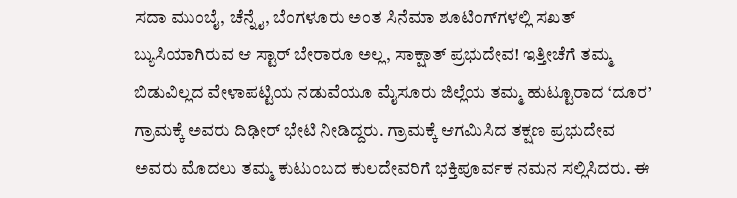ಸದಾ ಮುಂಬೈ, ಚೆನ್ನೈ, ಬೆಂಗಳೂರು ಅಂತ ಸಿನೆಮಾ ಶೂಟಿಂಗ್‌ಗಳಲ್ಲಿ ಸಖತ್ ಬ್ಯುಸಿಯಾಗಿರುವ ಆ ಸ್ಟಾರ್ ಬೇರಾರೂ ಅಲ್ಲ, ಸಾಕ್ಷಾತ್ ಪ್ರಭುದೇವ! ಇತ್ತೀಚೆಗೆ ತಮ್ಮ ಬಿಡುವಿಲ್ಲದ ವೇಳಾಪಟ್ಟಿಯ ನಡುವೆಯೂ ಮೈಸೂರು ಜಿಲ್ಲೆಯ ತಮ್ಮ ಹುಟ್ಟೂರಾದ ‘ದೂರ’ ಗ್ರಾಮಕ್ಕೆ ಅವರು ದಿಢೀರ್ ಭೇಟಿ ನೀಡಿದ್ದರು. ಗ್ರಾಮಕ್ಕೆ ಆಗಮಿಸಿದ ತಕ್ಷಣ ಪ್ರಭುದೇವ ಅವರು ಮೊದಲು ತಮ್ಮ ಕುಟುಂಬದ ಕುಲದೇವರಿಗೆ ಭಕ್ತಿಪೂರ್ವಕ ನಮನ ಸಲ್ಲಿಸಿದರು. ಈ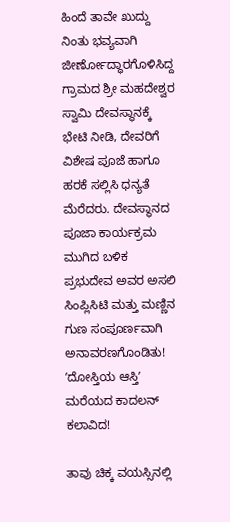ಹಿಂದೆ ತಾವೇ ಖುದ್ದು ನಿಂತು ಭವ್ಯವಾಗಿ ಜೀರ್ಣೋದ್ಧಾರಗೊಳಿಸಿದ್ದ ಗ್ರಾಮದ ಶ್ರೀ ಮಹದೇಶ್ವರ ಸ್ವಾಮಿ ದೇವಸ್ಥಾನಕ್ಕೆ ಭೇಟಿ ನೀಡಿ, ದೇವರಿಗೆ ವಿಶೇಷ ಪೂಜೆ ಹಾಗೂ ಹರಕೆ ಸಲ್ಲಿಸಿ ಧನ್ಯತೆ ಮೆರೆದರು. ದೇವಸ್ಥಾನದ ಪೂಜಾ ಕಾರ್ಯಕ್ರಮ ಮುಗಿದ ಬಳಿಕ ಪ್ರಭುದೇವ ಅವರ ಅಸಲಿ ಸಿಂಪ್ಲಿಸಿಟಿ ಮತ್ತು ಮಣ್ಣಿನ ಗುಣ ಸಂಪೂರ್ಣವಾಗಿ ಅನಾವರಣಗೊಂಡಿತು!
ʼದೋಸ್ತಿಯ ಆಸ್ತಿʼ ಮರೆಯದ ಕಾದಲನ್‌ ಕಲಾವಿದ!

ತಾವು ಚಿಕ್ಕ ವಯಸ್ಸಿನಲ್ಲಿ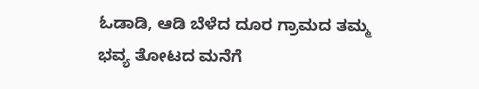ಓಡಾಡಿ, ಆಡಿ ಬೆಳೆದ ದೂರ ಗ್ರಾಮದ ತಮ್ಮ ಭವ್ಯ ತೋಟದ ಮನೆಗೆ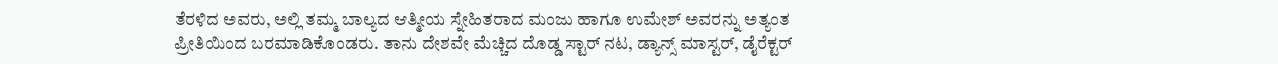ತೆರಳಿದ ಅವರು, ಅಲ್ಲಿ ತಮ್ಮ ಬಾಲ್ಯದ ಆತ್ಮೀಯ ಸ್ನೇಹಿತರಾದ ಮಂಜು ಹಾಗೂ ಉಮೇಶ್ ಅವರನ್ನು ಅತ್ಯಂತ ಪ್ರೀತಿಯಿಂದ ಬರಮಾಡಿಕೊಂಡರು. ತಾನು ದೇಶವೇ ಮೆಚ್ಚಿದ ದೊಡ್ಡ ಸ್ಟಾರ್ ನಟ, ಡ್ಯಾನ್ಸ್ ಮಾಸ್ಟರ್, ಡೈರೆಕ್ಟರ್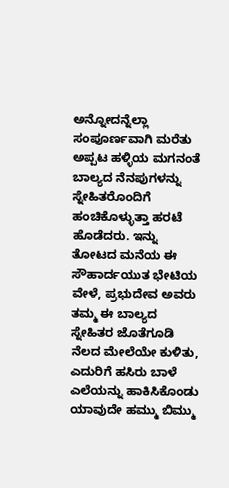ಅನ್ನೋದನ್ನೆಲ್ಲಾ ಸಂಪೂರ್ಣವಾಗಿ ಮರೆತು ಅಪ್ಪಟ ಹಳ್ಳಿಯ ಮಗನಂತೆ ಬಾಲ್ಯದ ನೆನಪುಗಳನ್ನು ಸ್ನೇಹಿತರೊಂದಿಗೆ ಹಂಚಿಕೊಳ್ಳುತ್ತಾ ಹರಟೆ ಹೊಡೆದರು. ಇನ್ನು ತೋಟದ ಮನೆಯ ಈ ಸೌಹಾರ್ದಯುತ ಭೇಟಿಯ ವೇಳೆ, ಪ್ರಭುದೇವ ಅವರು ತಮ್ಮ ಈ ಬಾಲ್ಯದ ಸ್ನೇಹಿತರ ಜೊತೆಗೂಡಿ ನೆಲದ ಮೇಲೆಯೇ ಕುಳಿತು, ಎದುರಿಗೆ ಹಸಿರು ಬಾಳೆ ಎಲೆಯನ್ನು ಹಾಕಿಸಿಕೊಂಡು ಯಾವುದೇ ಹಮ್ಮು ಬಿಮ್ಮು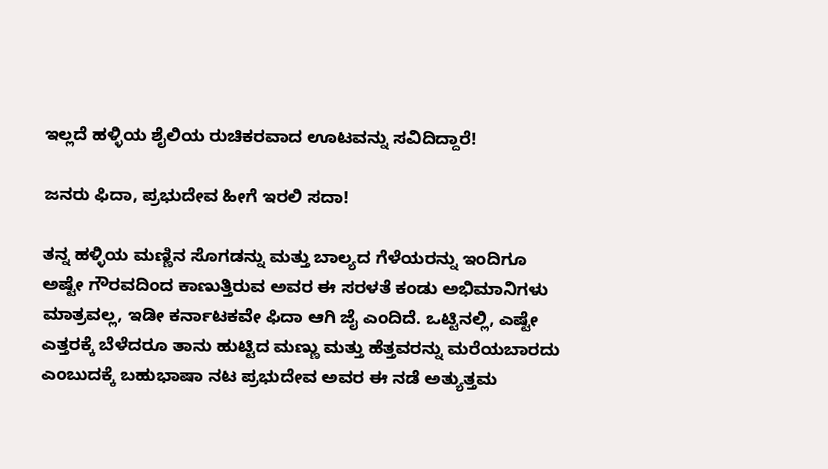ಇಲ್ಲದೆ ಹಳ್ಳಿಯ ಶೈಲಿಯ ರುಚಿಕರವಾದ ಊಟವನ್ನು ಸವಿದಿದ್ದಾರೆ!

ಜನರು ಫಿದಾ, ಪ್ರಭುದೇವ ಹೀಗೆ ಇರಲಿ ಸದಾ!

ತನ್ನ ಹಳ್ಳಿಯ ಮಣ್ಣಿನ ಸೊಗಡನ್ನು ಮತ್ತು ಬಾಲ್ಯದ ಗೆಳೆಯರನ್ನು ಇಂದಿಗೂ ಅಷ್ಟೇ ಗೌರವದಿಂದ ಕಾಣುತ್ತಿರುವ ಅವರ ಈ ಸರಳತೆ ಕಂಡು ಅಭಿಮಾನಿಗಳು ಮಾತ್ರವಲ್ಲ, ಇಡೀ ಕರ್ನಾಟಕವೇ ಫಿದಾ ಆಗಿ ಜೈ ಎಂದಿದೆ. ಒಟ್ಟಿನಲ್ಲಿ, ಎಷ್ಟೇ ಎತ್ತರಕ್ಕೆ ಬೆಳೆದರೂ ತಾನು ಹುಟ್ಟಿದ ಮಣ್ಣು ಮತ್ತು ಹೆತ್ತವರನ್ನು ಮರೆಯಬಾರದು ಎಂಬುದಕ್ಕೆ ಬಹುಭಾಷಾ ನಟ ಪ್ರಭುದೇವ ಅವರ ಈ ನಡೆ ಅತ್ಯುತ್ತಮ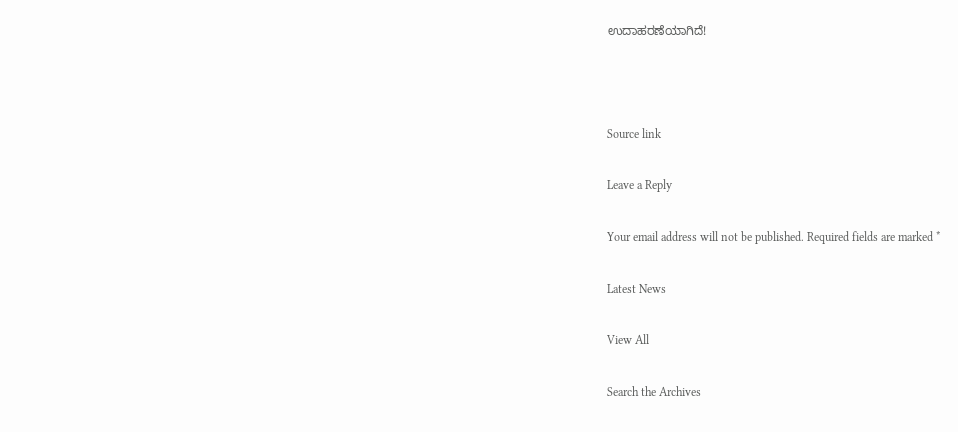ಉದಾಹರಣೆಯಾಗಿದೆ!



Source link

Leave a Reply

Your email address will not be published. Required fields are marked *

Latest News

View All

Search the Archives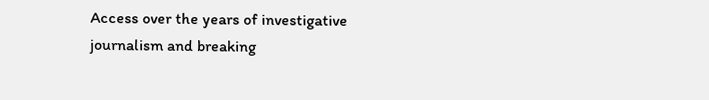Access over the years of investigative journalism and breaking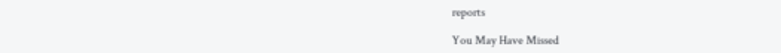reports

You May Have Missed